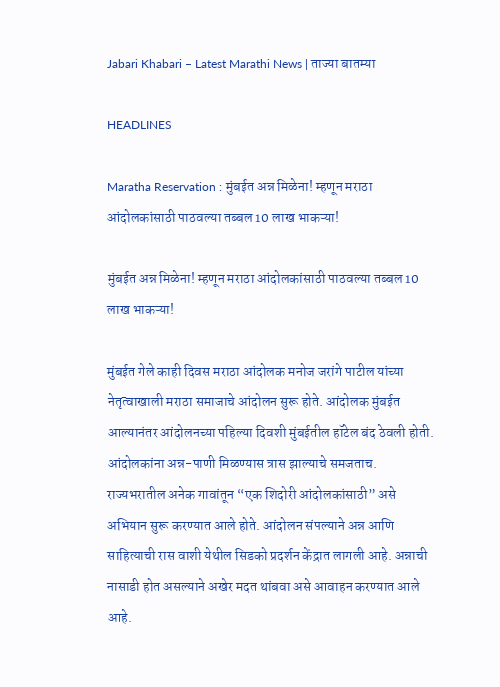Jabari Khabari – Latest Marathi News | ताज्या बातम्या

HEADLINES

Maratha Reservation : मुंबईत अन्न मिळेना! म्हणून मराठा आंदोलकांसाठी पाठवल्या तब्बल 10 लाख भाकऱ्या!

मुंबईत अन्न मिळेना! म्हणून मराठा आंदोलकांसाठी पाठवल्या तब्बल 10 लाख भाकऱ्या!

मुंबईत गेले काही दिवस मराठा आंदोलक मनोज जरांगे पाटील यांच्या नेतृत्वाखाली मराठा समाजाचे आंदोलन सुरू होते. आंदोलक मुंबईत आल्यानंतर आंदोलनच्या पहिल्या दिवशी मुंबईतील हॉटेल बंद ठेवली होती. आंदोलकांना अन्न-पाणी मिळण्यास त्रास झाल्याचे समजताच. राज्यभरातील अनेक गावांतून “एक शिदोरी आंदोलकांसाठी” असे अभियान सुरू करण्यात आले होते. आंदोलन संपल्याने अन्न आणि साहित्याची रास वाशी येथील सिडको प्रदर्शन केंद्रात लागली आहे. अन्नाची नासाडी होत असल्याने अखेर मदत थांबवा असे आवाहन करण्यात आले आहे.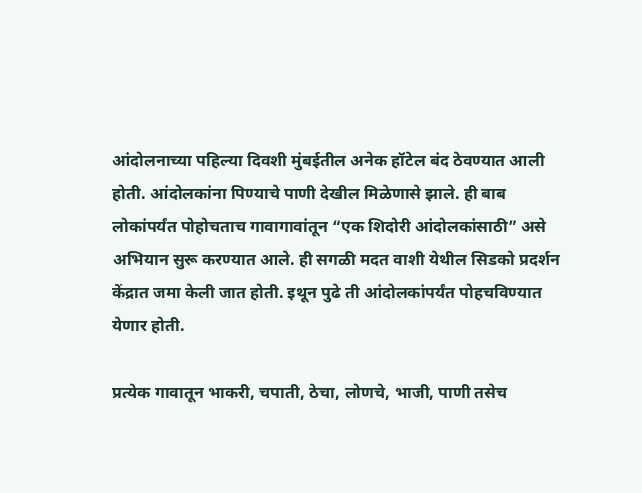आंदोलनाच्या पहिल्या दिवशी मुंबईतील अनेक हॉटेल बंद ठेवण्यात आली होती. आंदोलकांना पिण्याचे पाणी देखील मिळेणासे झाले. ही बाब लोकांपर्यंत पोहोचताच गावागावांतून “एक शिदोरी आंदोलकांसाठी” असे अभियान सुरू करण्यात आले. ही सगळी मदत वाशी येथील सिडको प्रदर्शन केंद्रात जमा केली जात होती. इथून पुढे ती आंदोलकांपर्यंत पोहचविण्यात येणार होती.

प्रत्येक गावातून भाकरी, चपाती, ठेचा, लोणचे, भाजी, पाणी तसेच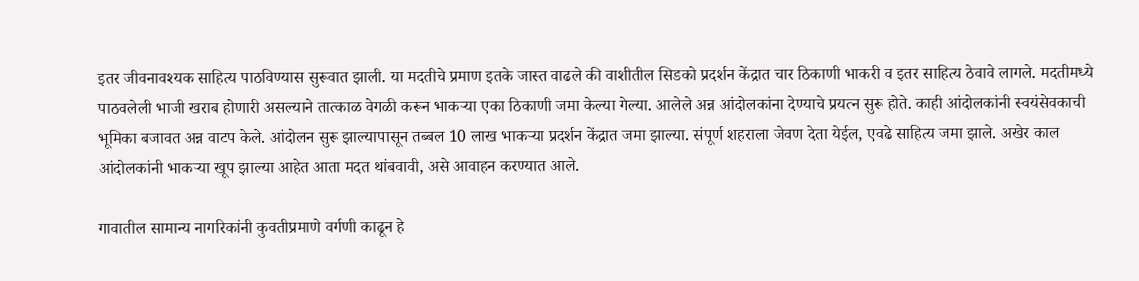इतर जीवनावश्यक साहित्य पाठविण्यास सुरूवात झाली. या मदतीचे प्रमाण इतके जास्त वाढले की वाशीतील सिडको प्रदर्शन केंद्रात चार ठिकाणी भाकरी व इतर साहित्य ठेवावे लागले. मदतीमध्ये पाठवलेली भाजी खराब होणारी असल्याने तात्काळ वेगळी करून भाकऱ्या एका ठिकाणी जमा केल्या गेल्या. आलेले अन्न आंदोलकांना देण्याचे प्रयत्न सुरू होते. काही आंदोलकांनी स्वयंसेवकाची भूमिका बजावत अन्न वाटप केले. आंदोलन सुरू झाल्यापासून तब्बल 10 लाख भाकऱ्या प्रदर्शन केंद्रात जमा झाल्या. संपूर्ण शहराला जेवण देता येईल, एवढे साहित्य जमा झाले. अखेर काल आंदोलकांनी भाकऱ्या खूप झाल्या आहेत आता मदत थांबवावी, असे आवाहन करण्यात आले.

गावातील सामान्य नागरिकांनी कुवतीप्रमाणे वर्गणी काढून हे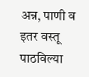अन्न, पाणी व इतर वस्तू पाठविल्या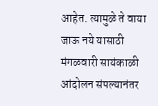आहेत. त्यामुळे ते वाया जाऊ नये यासाठी मंगळवारी सायंकाळी आंदोलन संपल्यानंतर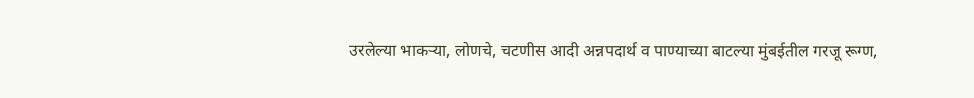उरलेल्या भाकऱ्या, लोणचे, चटणीस आदी अन्नपदार्थ व पाण्याच्या बाटल्या मुंबईतील गरजू रूग्ण,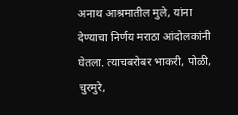अनाथ आश्रमातील मुले, यांना देण्याचा निर्णय मराठा आंदोलकांनी घेतला. त्याचबरोबर भाकरी, पोळी, चुरमुरे,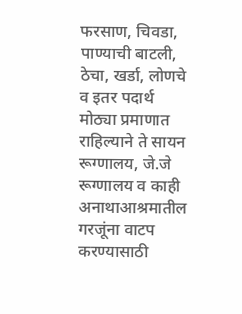फरसाण, चिवडा, पाण्याची बाटली, ठेचा, खर्डा, लोणचे व इतर पदार्थ मोठ्या प्रमाणात राहिल्याने ते सायन रूग्णालय, जे.जे रूग्णालय व काही अनाथाआश्रमातील गरजूंना वाटप करण्यासाठी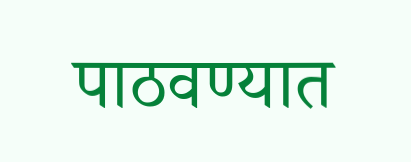पाठवण्यात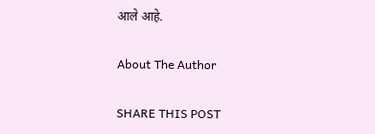आले आहे.

About The Author

SHARE THIS POST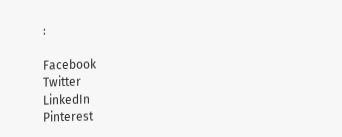:

Facebook
Twitter
LinkedIn
Pinterest